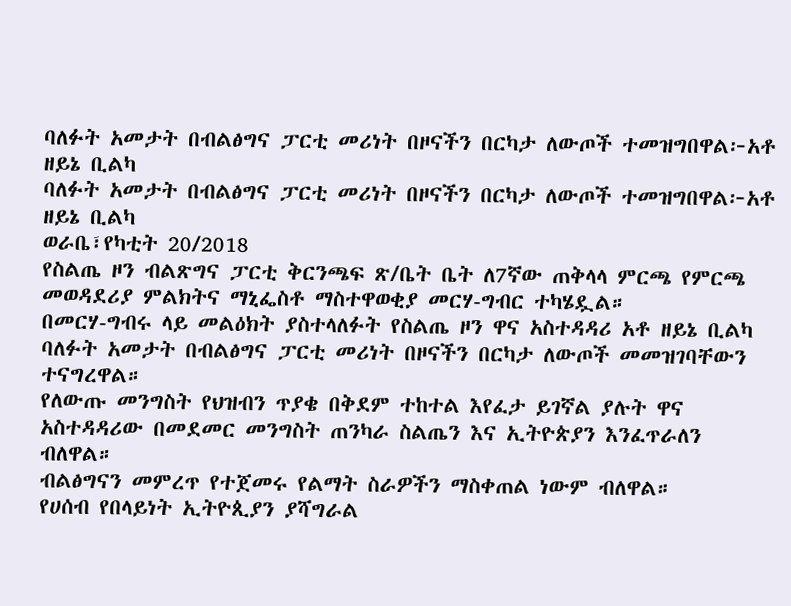ባለፉት አመታት በብልፅግና ፓርቲ መሪነት በዞናችን በርካታ ለውጦች ተመዝግበዋል፦አቶ ዘይኔ ቢልካ
ባለፉት አመታት በብልፅግና ፓርቲ መሪነት በዞናችን በርካታ ለውጦች ተመዝግበዋል፦አቶ ዘይኔ ቢልካ
ወራቤ፣የካቲት 20/2018
የስልጤ ዞን ብልጽግና ፓርቲ ቅርንጫፍ ጽ/ቤት ቤት ለ7ኛው ጠቅላላ ምርጫ የምርጫ መወዳደሪያ ምልክትና ማኒፌስቶ ማስተዋወቂያ መርሃ-ግብር ተካሄዷል።
በመርሃ-ግብሩ ላይ መልዕክት ያስተላለፉት የስልጤ ዞን ዋና አስተዳዳሪ አቶ ዘይኔ ቢልካ ባለፉት አመታት በብልፅግና ፓርቲ መሪነት በዞናችን በርካታ ለውጦች መመዝገባቸውን ተናግረዋል።
የለውጡ መንግስት የህዝብን ጥያቄ በቅደም ተከተል እየፈታ ይገኛል ያሉት ዋና አስተዳዳሪው በመደመር መንግስት ጠንካራ ስልጤን እና ኢትዮጵያን እንፈጥራለን ብለዋል።
ብልፅግናን መምረጥ የተጀመሩ የልማት ስራዎችን ማስቀጠል ነውም ብለዋል።
የሀሰብ የበላይነት ኢትዮጲያን ያሻግራል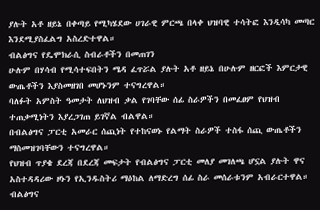ያሉት አቶ ዘይኔ በቀጣይ የሚካሄደው ሀገራዊ ምርጫ በላቀ ህዝባዊ ተሳትፎ እንዲሳካ መጣር እንደሚያስፈልግ አስረድተዋል።
ብልፅግና የዴሞክራሲ ስብራቶችን በመጠገን
ሁሉም በሃሳብ የሚሳተፍበትን ሜዳ ፈጥሯል ያሉት አቶ ዘይኔ በሁሉም ዘርፎች እምርታዊ ውጤቶችን እያስመዘገበ መሆኑንም ተናግረዋል።
ባለፉት አምስት ዓመታት ለህዝብ ቃል የገባቸው ሰፊ ስራዎችን በመፈፀም የህዝብ ተጠቃሚነትን እያረጋገጠ ይገኛል ብልዋል።
በብልፅግና ፓርቲ አመራር ሰጪነት የተከናወኑ የልማት ስራዎች ተስፋ ሰጪ ውጤቶችን ማስመዝገባቸውን ተናግረዋል።
የህዝብ ጥያቄ ደረጃ በደረጃ መፍታት የብልፅግና ፓርቲ መለያ መገለጫ ሆኗል ያሉት ዋና አስተዳዳሪው ዞኑን የኢንዱስትሪ ማዕከል ለማድረግ ሰፊ ስራ መሰራቱንም አብራርተዋል።
ብልፅግና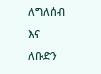ለግለሰብ እና ለቡድን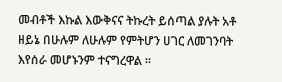መብቶች እኩል እውቅናና ትኩረት ይሰጣል ያሉት አቶ ዘይኔ በሁሉም ለሁሉም የምትሆን ሀገር ለመገንባት እየሰራ መሆኑንም ተናግረዋል ።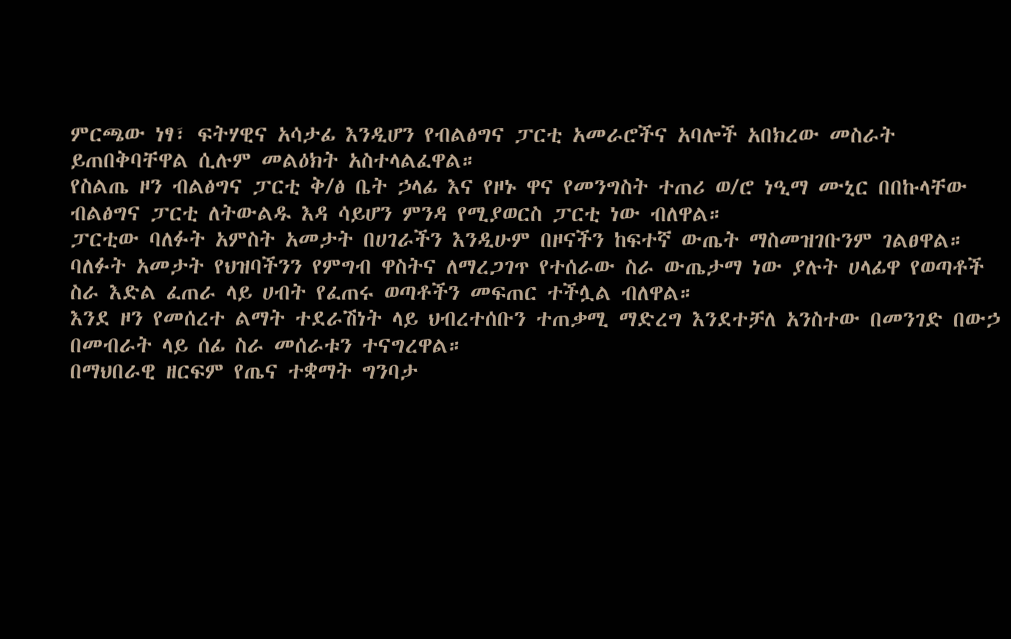ምርጫው ነፃ፣ ፍትሃዊና አሳታፊ እንዲሆን የብልፅግና ፓርቲ አመራሮችና አባሎች አበክረው መስራት ይጠበቅባቸዋል ሲሉም መልዕክት አስተላልፈዋል።
የስልጤ ዞን ብልፅግና ፓርቲ ቅ/ፅ ቤት ኃላፊ እና የዞኑ ዋና የመንግስት ተጠሪ ወ/ሮ ነዒማ ሙኒር በበኩላቸው ብልፅግና ፓርቲ ለትውልዱ እዳ ሳይሆን ምንዳ የሚያወርስ ፓርቲ ነው ብለዋል።
ፓርቲው ባለፉት አምስት አመታት በሀገራችን እንዲሁም በዞናችን ከፍተኛ ውጤት ማስመዝገቡንም ገልፀዋል።
ባለፉት አመታት የህዝባችንን የምግብ ዋስትና ለማረጋገጥ የተሰራው ስራ ውጤታማ ነው ያሉት ሀላፊዋ የወጣቶች ስራ እድል ፈጠራ ላይ ሀብት የፈጠሩ ወጣቶችን መፍጠር ተችሏል ብለዋል።
እንደ ዞን የመሰረተ ልማት ተደራሽነት ላይ ህብረተሰቡን ተጠቃሚ ማድረግ እንደተቻለ አንስተው በመንገድ በውኃ በመብራት ላይ ሰፊ ስራ መሰራቱን ተናግረዋል።
በማህበራዊ ዘርፍም የጤና ተቋማት ግንባታ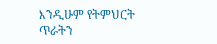እንዲሁም የትምህርት ጥራትን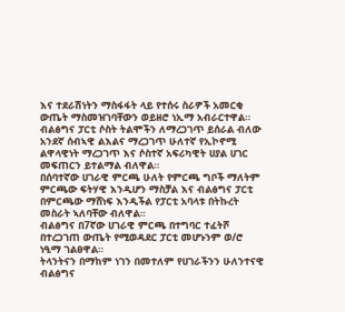እና ተደራሽነትን ማስፋፋት ላይ የተሰሩ ስራዎች አመርቂ ውጤት ማስመዝገባቸውን ወይዘሮ ነኢማ አብራርተዋል።
ብልፅግና ፓርቲ ሶስት ትልሞችን ለማረጋገጥ ይሰራል ብለው አንደኛ ሰብኣዊ ልእልና ማረጋገጥ ሁለተኛ የኢኮኖሚ ልዋላዊነት ማረጋገጥ እና ሶስተኛ አፍሪካዊት ሀያል ሀገር መፍጠርን ይተልማል ብለዋል።
በሰባተኛው ሀገራዊ ምርጫ ሁለት የምርጫ ግቦች ማለትም ምርጫው ፍትሃዊ እንዲሆን ማስቻል እና ብልፅግና ፓርቲ በምርጫው ማሸነፍ እንዲችል የፓርቲ አባላቱ በትኩረት መስራት ኣለባቸው ብለዋል።
ብልፅግና በ7ኛው ሀገራዊ ምርጫ በተግባር ተፈትሾ በተረጋገጠ ውጤት የሚወዳደር ፓርቲ መሆኑንም ወ/ሮ ነዒማ ገልፀዋል።
ትላንትናን በማከም ነገን በመተለም የሀገራችንን ሁለንተናዊ ብልፅግና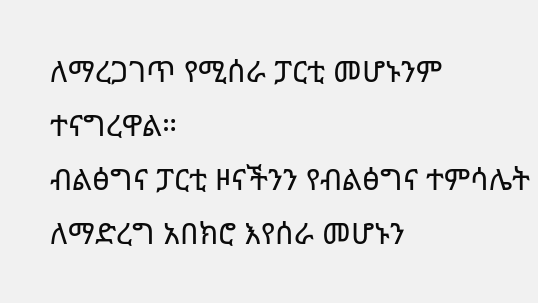ለማረጋገጥ የሚሰራ ፓርቲ መሆኑንም ተናግረዋል።
ብልፅግና ፓርቲ ዞናችንን የብልፅግና ተምሳሌት ለማድረግ አበክሮ እየሰራ መሆኑን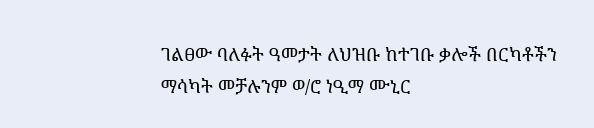ገልፀው ባለፉት ዓመታት ለህዝቡ ከተገቡ ቃሎች በርካቶችን ማሳካት መቻሉንም ወ/ሮ ነዒማ ሙኒር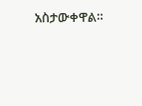አስታውቀዋል።